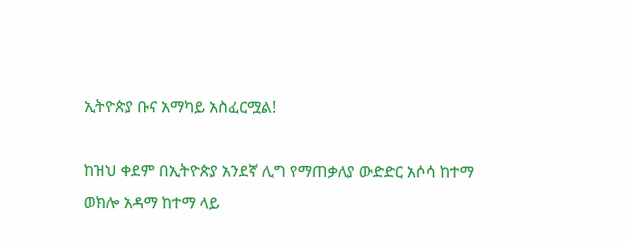ኢትዮጵያ ቡና አማካይ አስፈርሟል!

ከዝህ ቀደም በኢትዮጵያ አንደኛ ሊግ የማጠቃለያ ውድድር አሶሳ ከተማ ወክሎ አዳማ ከተማ ላይ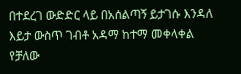በተደረገ ውድድር ላይ በአሰልጣኝ ይታገሱ እንዳለ እይታ ውስጥ ገብቶ አዳማ ከተማ መቀላቀል የቻለው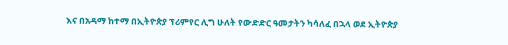እና በአዳማ ከተማ በኢትዮጵያ ፕሪምየር ሊግ ሁለት የውድድር ዓመታትን ካሳለፈ በኋላ ወደ ኢትዮጵያ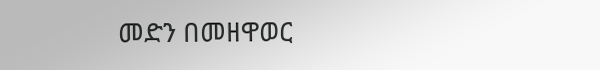መድን በመዘዋወር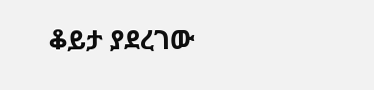ቆይታ ያደረገው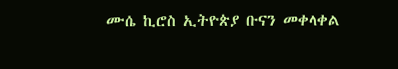ሙሴ ኪሮስ ኢትዮጵያ ቡናን መቀላቀል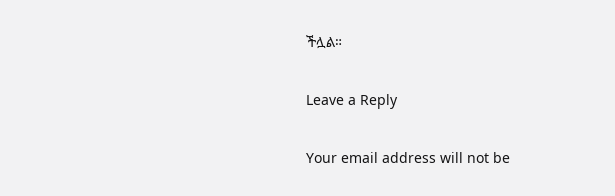ችሏል።

Leave a Reply

Your email address will not be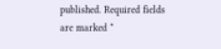published. Required fields are marked *